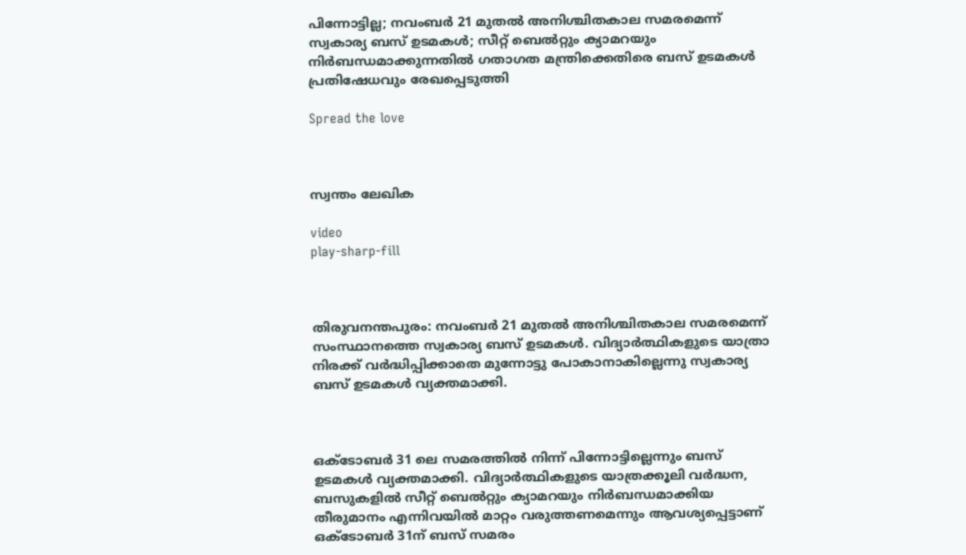പിന്നോട്ടില്ല; നവംബര്‍ 21 മുതല്‍ അനിശ്ചിതകാല സമരമെന്ന് സ്വകാര്യ ബസ് ഉടമകള്‍; സീറ്റ് ബെല്‍റ്റും ക്യാമറയും നിര്‍ബന്ധമാക്കുന്നതില്‍ ഗതാഗത മന്ത്രിക്കെതിരെ ബസ് ഉടമകള്‍ പ്രതിഷേധവും രേഖപ്പെടുത്തി

Spread the love



സ്വന്തം ലേഖിക

video
play-sharp-fill



തിരുവനന്തപുരം: നവംബര്‍ 21 മുതല്‍ അനിശ്ചിതകാല സമരമെന്ന് സംസ്ഥാനത്തെ സ്വകാര്യ ബസ് ഉടമകള്‍. വിദ്യാര്‍ത്ഥികളുടെ യാത്രാ നിരക്ക്‌ വര്‍ദ്ധിപ്പിക്കാതെ മുന്നോട്ടു പോകാനാകില്ലെന്നു സ്വകാര്യ ബസ് ഉടമകള്‍ വ്യക്തമാക്കി.



ഒക്ടോബര്‍ 31 ലെ സമരത്തില്‍ നിന്ന് പിന്നോട്ടില്ലെന്നും ബസ് ഉടമകള്‍ വ്യക്തമാക്കി. വിദ്യാര്‍ത്ഥികളുടെ യാത്രക്കൂലി വര്‍ദ്ധന, ബസുകളില്‍ സീറ്റ് ബെല്‍റ്റും ക്യാമറയും നിര്‍ബന്ധമാക്കിയ തീരുമാനം എന്നിവയില്‍ മാറ്റം വരുത്തണമെന്നും ആവശ്യപ്പെട്ടാണ് ഒക്ടോബര്‍ 31ന് ബസ് സമരം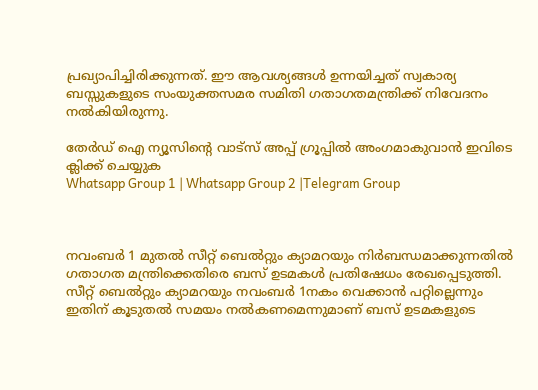പ്രഖ്യാപിച്ചിരിക്കുന്നത്. ഈ ആവശ്യങ്ങള്‍ ഉന്നയിച്ചത് സ്വകാര്യ ബസ്സുകളുടെ സംയുക്തസമര സമിതി ഗതാഗതമന്ത്രിക്ക് നിവേദനം നല്‍കിയിരുന്നു.

തേർഡ് ഐ ന്യൂസിന്റെ വാട്സ് അപ്പ് ഗ്രൂപ്പിൽ അംഗമാകുവാൻ ഇവിടെ ക്ലിക്ക് ചെയ്യുക
Whatsapp Group 1 | Whatsapp Group 2 |Telegram Group



നവംബര്‍ 1 മുതല്‍ സീറ്റ് ബെല്‍റ്റും ക്യാമറയും നിര്‍ബന്ധമാക്കുന്നതില്‍ ഗതാഗത മന്ത്രിക്കെതിരെ ബസ് ഉടമകള്‍ പ്രതിഷേധം രേഖപ്പെടുത്തി. സീറ്റ് ബെല്‍റ്റും ക്യാമറയും നവംബര്‍ 1നകം വെക്കാൻ പറ്റില്ലെന്നും ഇതിന് കൂടുതല്‍ സമയം നല്‍കണമെന്നുമാണ് ബസ് ഉടമകളുടെ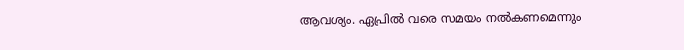ആവശ്യം. ഏപ്രില്‍ വരെ സമയം നല്‍കണമെന്നും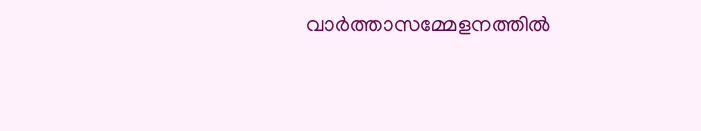വാര്‍ത്താസമ്മേളനത്തില്‍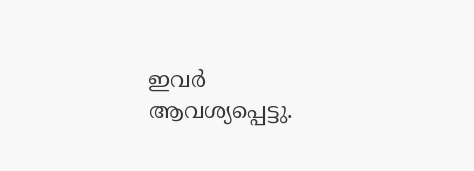ഇവര്‍ ആവശ്യപ്പെട്ടു.